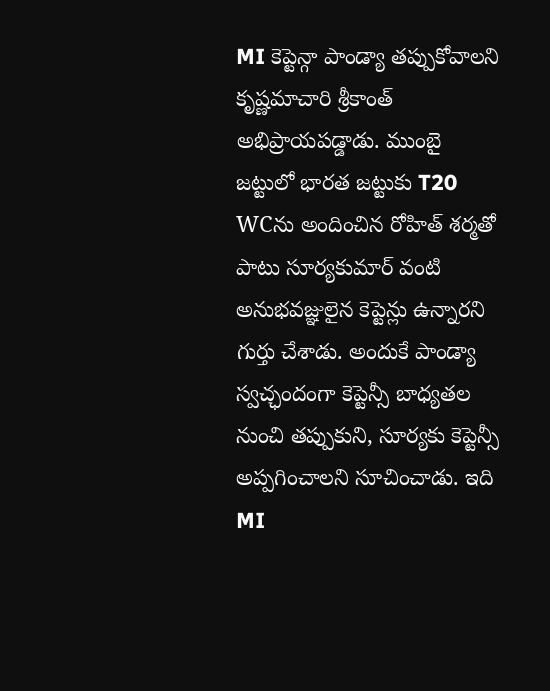MI కెప్టెన్గా పాండ్యా తప్పుకోవాలని కృష్ణమాచారి శ్రీకాంత్ అభిప్రాయపడ్డాడు. ముంబై జట్టులో భారత జట్టుకు T20 WCను అందించిన రోహిత్ శర్మతో పాటు సూర్యకుమార్ వంటి అనుభవజ్ఞులైన కెప్టెన్లు ఉన్నారని గుర్తు చేశాడు. అందుకే పాండ్యా స్వచ్ఛందంగా కెప్టెన్సీ బాధ్యతల నుంచి తప్పుకుని, సూర్యకు కెప్టెన్సీ అప్పగించాలని సూచించాడు. ఇది MI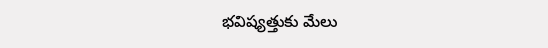భవిష్యత్తుకు మేలు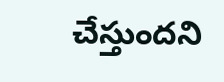చేస్తుందని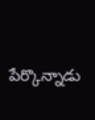పేర్కొన్నాడు